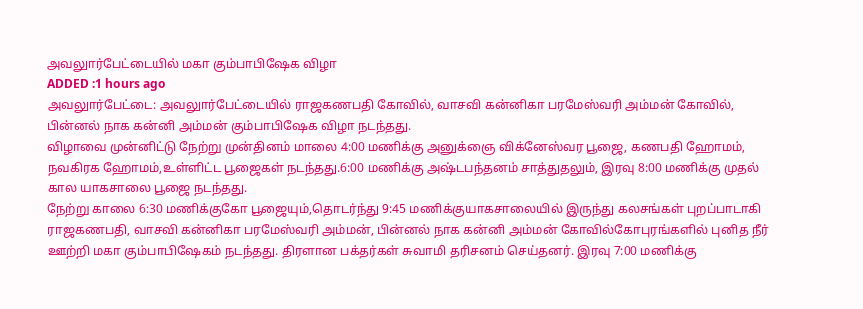அவலுார்பேட்டையில் மகா கும்பாபிஷேக விழா
ADDED :1 hours ago
அவலுார்பேட்டை: அவலுார்பேட்டையில் ராஜகணபதி கோவில், வாசவி கன்னிகா பரமேஸ்வரி அம்மன் கோவில், பின்னல் நாக கன்னி அம்மன் கும்பாபிஷேக விழா நடந்தது.
விழாவை முன்னிட்டு நேற்று முன்தினம் மாலை 4:00 மணிக்கு அனுக்ஞை விக்னேஸ்வர பூஜை, கணபதி ஹோமம், நவகிரக ஹோமம்,உள்ளிட்ட பூஜைகள் நடந்தது.6:00 மணிக்கு அஷ்டபந்தனம் சாத்துதலும், இரவு 8:00 மணிக்கு முதல் கால யாகசாலை பூஜை நடந்தது.
நேற்று காலை 6:30 மணிக்குகோ பூஜையும்,தொடர்ந்து 9:45 மணிக்குயாகசாலையில் இருந்து கலசங்கள் புறப்பாடாகி ராஜகணபதி, வாசவி கன்னிகா பரமேஸ்வரி அம்மன், பின்னல் நாக கன்னி அம்மன் கோவில்கோபுரங்களில் புனித நீர் ஊற்றி மகா கும்பாபிஷேகம் நடந்தது. திரளான பக்தர்கள் சுவாமி தரிசனம் செய்தனர். இரவு 7:00 மணிக்கு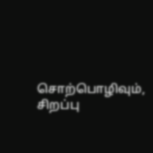சொற்பொழிவும், சிறப்பு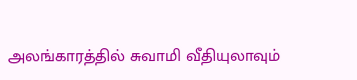அலங்காரத்தில் சுவாமி வீதியுலாவும்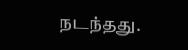நடந்தது.